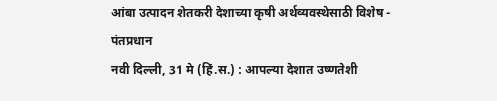आंबा उत्पादन शेतकरी देशाच्या कृषी अर्थव्यवस्थेसाठी विशेष - पंतप्रधान
नवी दिल्ली, 31 मे (हिं.स.) : आपल्या देशात उष्णतेशी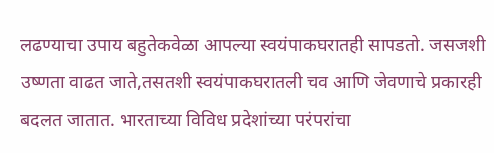लढण्याचा उपाय बहुतेकवेळा आपल्या स्वयंपाकघरातही सापडतो. जसजशी उष्णता वाढत जाते,तसतशी स्वयंपाकघरातली चव आणि जेवणाचे प्रकारही बदलत जातात. भारताच्या विविध प्रदेशांच्या परंपरांचा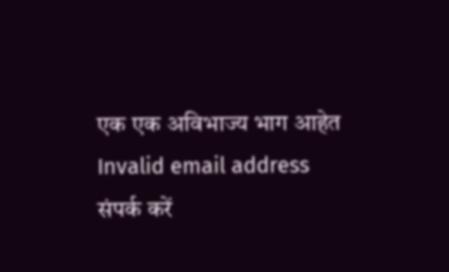एक एक अविभाज्य भाग आहेत
Invalid email address
संपर्क करें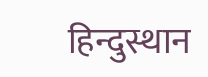हिन्दुस्थान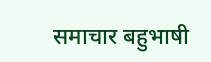समाचार बहुभाषी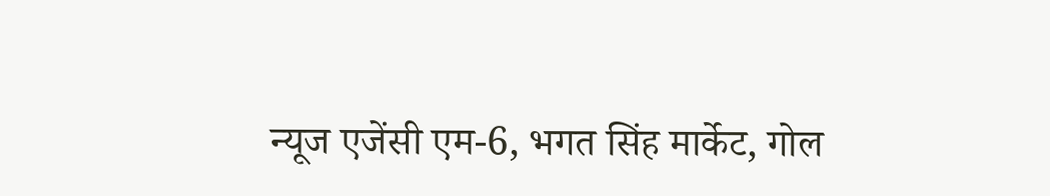न्यूज एजेंसी एम-6, भगत सिंह मार्केट, गोल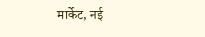मार्केट, नई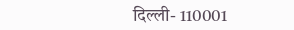दिल्ली- 110001